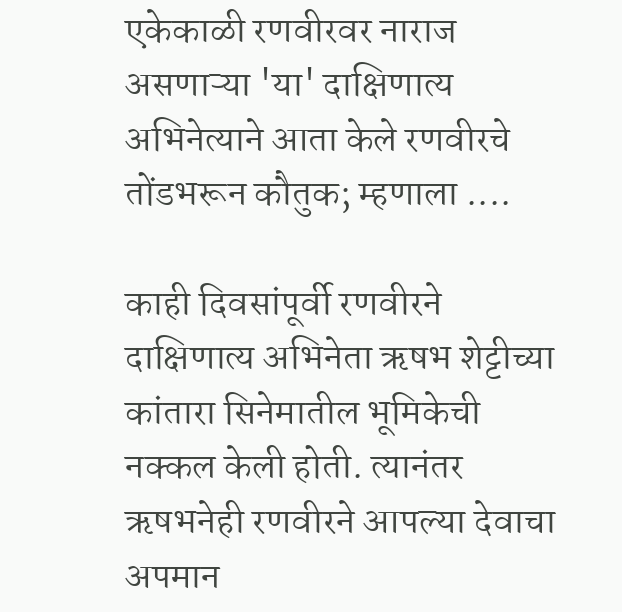एकेकाळी रणवीरवर नाराज असणाऱ्या 'या' दाक्षिणात्य अभिनेत्याने आता केले रणवीरचे तोंडभरून कौतुक; म्हणाला ....

काही दिवसांपूर्वी रणवीरने दाक्षिणात्य अभिनेता ऋषभ शेट्टीच्या कांतारा सिनेमातील भूमिकेची नक्कल केली होती. त्यानंतर ऋषभनेही रणवीरने आपल्या देवाचा अपमान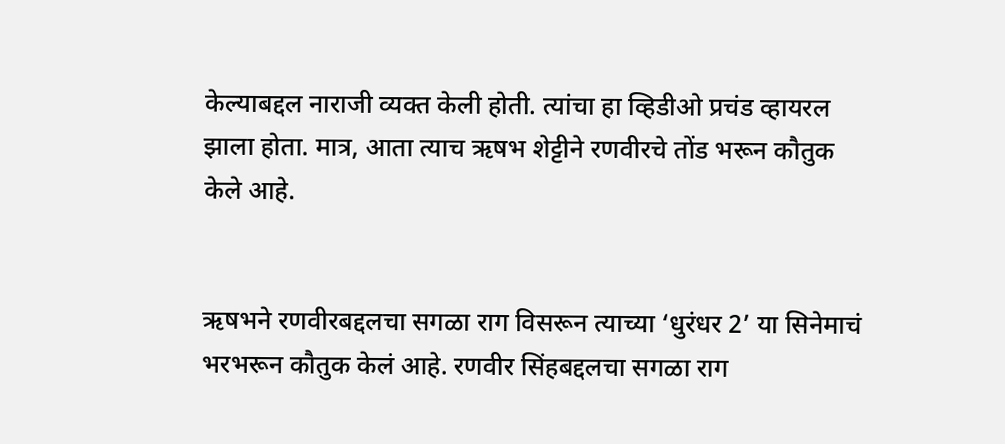केल्याबद्दल नाराजी व्यक्त केली होती. त्यांचा हा व्हिडीओ प्रचंड व्हायरल झाला होता. मात्र, आता त्याच ऋषभ शेट्टीने रणवीरचे तोंड भरून कौतुक केले आहे.


ऋषभने रणवीरबद्दलचा सगळा राग विसरून त्याच्या ‘धुरंधर 2’ या सिनेमाचं भरभरून कौतुक केलं आहे. रणवीर सिंहबद्दलचा सगळा राग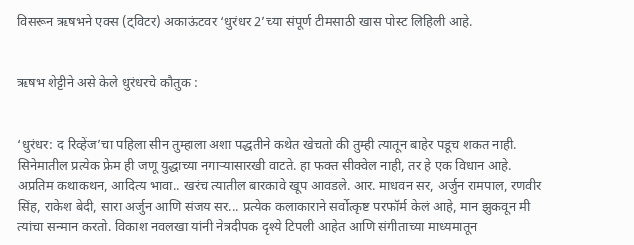विसरून ऋषभने एक्स (ट्विटर) अकाऊंटवर ‘धुरंधर 2’च्या संपूर्ण टीमसाठी खास पोस्ट लिहिली आहे.


ऋषभ शेट्टीने असे केले धुरंधरचे कौतुक :


‘धुरंधर: द रिव्हेंज’चा पहिला सीन तुम्हाला अशा पद्धतीने कथेत खेचतो की तुम्ही त्यातून बाहेर पडूच शकत नाही. सिनेमातील प्रत्येक फ्रेम ही जणू युद्धाच्या नगाऱ्यासारखी वाटते. हा फक्त सीक्वेल नाही, तर हे एक विधान आहे. अप्रतिम कथाकथन, आदित्य भावा.. खरंच त्यातील बारकावे खूप आवडले. आर. माधवन सर, अर्जुन रामपाल, रणवीर सिंह, राकेश बेदी, सारा अर्जुन आणि संजय सर... प्रत्येक कलाकाराने सर्वोत्कृष्ट परफॉर्म केलं आहे, मान झुकवून मी त्यांचा सन्मान करतो. विकाश नवलखा यांनी नेत्रदीपक दृश्ये टिपली आहेत आणि संगीताच्या माध्यमातून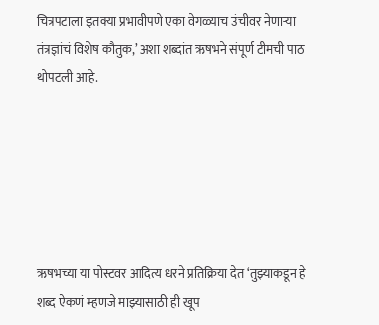चित्रपटाला इतक्या प्रभावीपणे एका वेगळ्याच उंचीवर नेणाऱ्या तंत्रज्ञांचं विशेष कौतुक,’ अशा शब्दांत ऋषभने संपूर्ण टीमची पाठ थोपटली आहे.






ऋषभच्या या पोस्टवर आदित्य धरने प्रतिक्रिया देत ‘तुझ्याकडून हे शब्द ऐकणं म्हणजे माझ्यासाठी ही खूप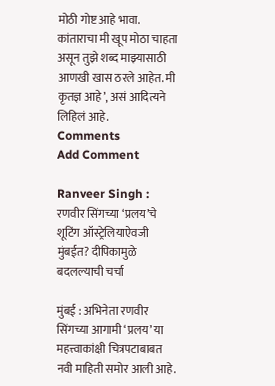मोठी गोष्ट आहे भावा. कांताराचा मी खूप मोठा चाहता असून तुझे शब्द माझ्यासाठी आणखी खास ठरले आहेत. मी कृतज्ञ आहे’, असं आदित्यने लिहिलं आहे.
Comments
Add Comment

Ranveer Singh : रणवीर सिंगच्या ‘प्रलय’चे शूटिंग ऑस्ट्रेलियाऐवजी मुंबईत? दीपिकामुळे बदलल्याची चर्चा

मुंबई : अभिनेता रणवीर सिंगच्या आगामी ‘प्रलय’ या महत्त्वाकांक्षी चित्रपटाबाबत नवी माहिती समोर आली आहे.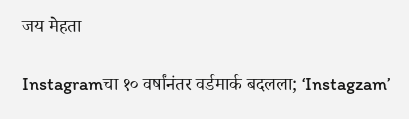जय मेहता

Instagramचा १० वर्षांनंतर वर्डमार्क बदलला; ‘Instagzam’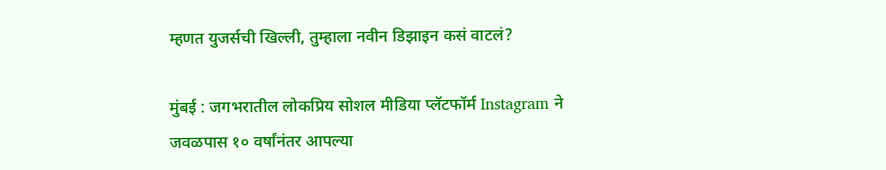म्हणत युजर्सची खिल्ली, तुम्हाला नवीन डिझाइन कसं वाटलं?

मुंबई : जगभरातील लोकप्रिय सोशल मीडिया प्लॅटफॉर्म Instagram ने जवळपास १० वर्षांनंतर आपल्या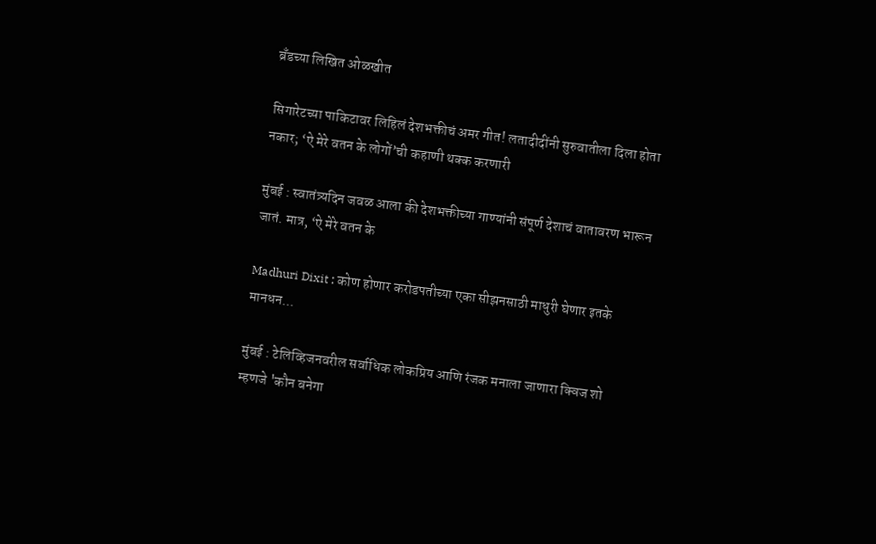ब्रँडच्या लिखित ओळखीत

सिगारेटच्या पाकिटावर लिहिलं देशभक्तीचं अमर गीत! लतादीदींनी सुरुवातीला दिला होता नकार; ‘ऐ मेरे वतन के लोगों’ची कहाणी थक्क करणारी

मुंबई : स्वातंत्र्यदिन जवळ आला की देशभक्तीच्या गाण्यांनी संपूर्ण देशाचं वातावरण भारून जातं. मात्र, ‘ऐ मेरे वतन के

Madhuri Dixit : कोण होणार करोडपतीच्या एका सीझनसाठी माधुरी घेणार इतके मानधन...

मुंबई : टेलिव्हिजनवरील सर्वाधिक लोकप्रिय आणि रंजक मनाला जाणारा क्विज शो म्हणजे 'कौन बनेगा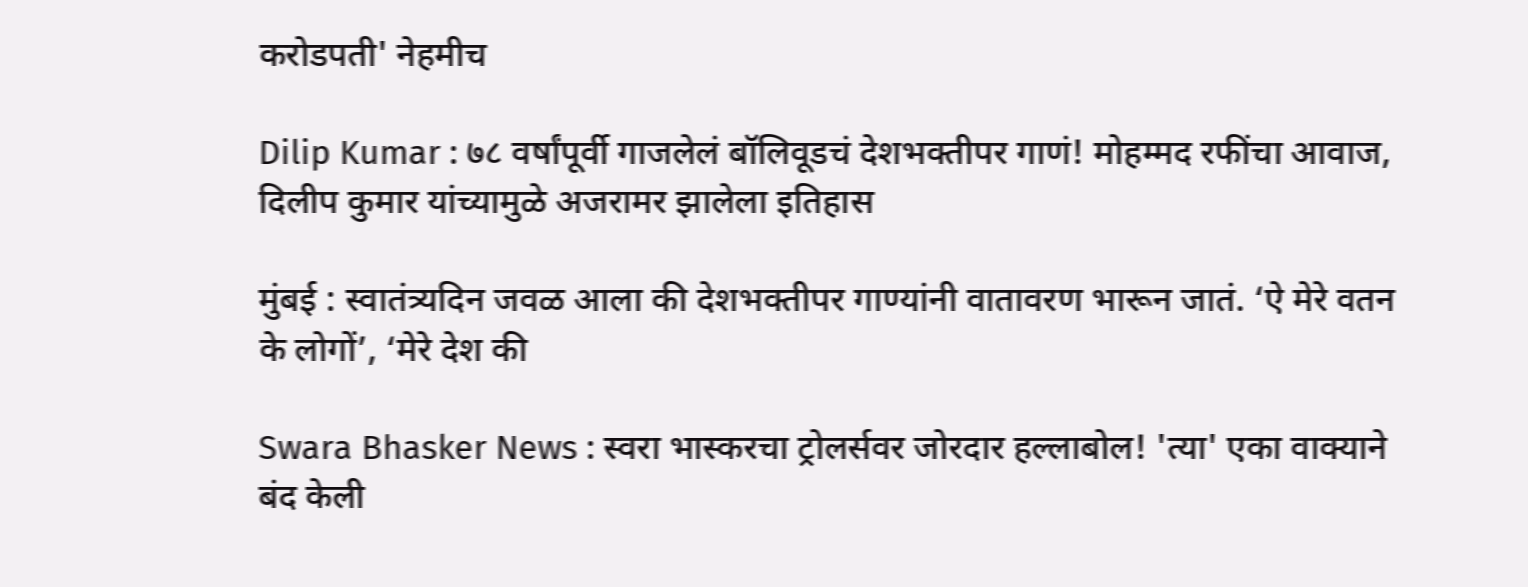करोडपती' नेहमीच

Dilip Kumar : ७८ वर्षांपूर्वी गाजलेलं बॉलिवूडचं देशभक्तीपर गाणं! मोहम्मद रफींचा आवाज, दिलीप कुमार यांच्यामुळे अजरामर झालेला इतिहास

मुंबई : स्वातंत्र्यदिन जवळ आला की देशभक्तीपर गाण्यांनी वातावरण भारून जातं. ‘ऐ मेरे वतन के लोगों’, ‘मेरे देश की

Swara Bhasker News : स्वरा भास्करचा ट्रोलर्सवर जोरदार हल्लाबोल! 'त्या' एका वाक्याने बंद केली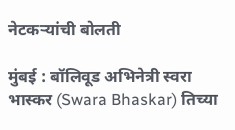नेटकऱ्यांची बोलती

मुंबई : बॉलिवूड अभिनेत्री स्वरा भास्कर (Swara Bhaskar) तिच्या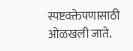स्पष्टवक्तेपणासाठी ओळखली जाते.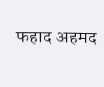फहाद अहमद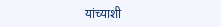यांच्याशी